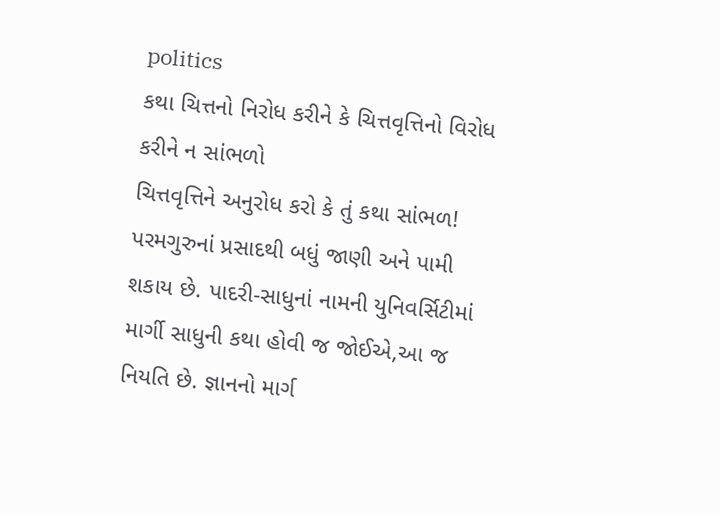politics
કથા ચિત્તનો નિરોધ કરીને કે ચિત્તવૃત્તિનો વિરોધ કરીને ન સાંભળો
ચિત્તવૃત્તિને અનુરોધ કરો કે તું કથા સાંભળ! પરમગુરુનાં પ્રસાદથી બધું જાણી અને પામી શકાય છે. પાદરી-સાધુનાં નામની યુનિવર્સિટીમાં માર્ગી સાધુની કથા હોવી જ જોઈએ,આ જ નિયતિ છે. જ્ઞાનનો માર્ગ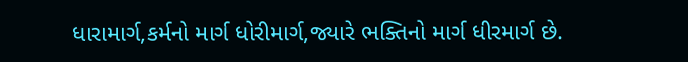ધારામાર્ગ,કર્મનો માર્ગ ધોરીમાર્ગ,જ્યારે ભક્તિનો માર્ગ ધીરમાર્ગ છે.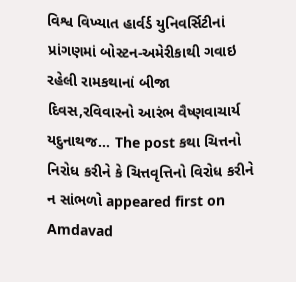વિશ્વ વિખ્યાત હાર્વર્ડ યુનિવર્સિટીનાં પ્રાંગણમાં બોસ્ટન-અમેરીકાથી ગવાઇ રહેલી રામકથાનાં બીજા દિવસ,રવિવારનો આરંભ વૈષ્ણવાચાર્ય યદુનાથજ... The post કથા ચિત્તનો નિરોધ કરીને કે ચિત્તવૃત્તિનો વિરોધ કરીને ન સાંભળો appeared first on Amdavad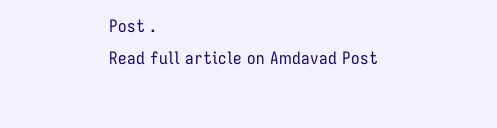Post .
Read full article on Amdavad Post